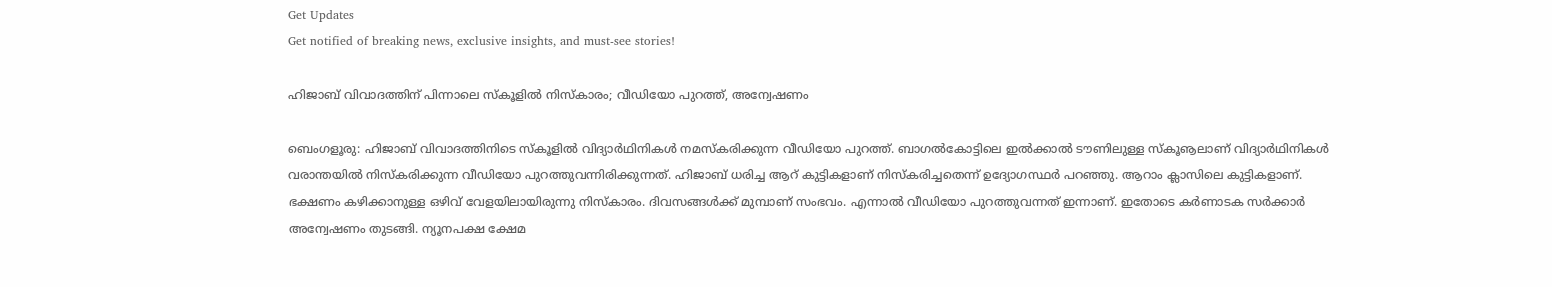Get Updates
Get notified of breaking news, exclusive insights, and must-see stories!

ഹിജാബ് വിവാദത്തിന് പിന്നാലെ സ്‌കൂളില്‍ നിസ്‌കാരം; വീഡിയോ പുറത്ത്, അന്വേഷണം

ബെംഗളൂരു: ഹിജാബ് വിവാദത്തിനിടെ സ്‌കൂളില്‍ വിദ്യാര്‍ഥിനികള്‍ നമസ്‌കരിക്കുന്ന വീഡിയോ പുറത്ത്. ബാഗല്‍കോട്ടിലെ ഇല്‍ക്കാല്‍ ടൗണിലുള്ള സ്‌കൂൡലാണ് വിദ്യാര്‍ഥിനികള്‍ വരാന്തയില്‍ നിസ്‌കരിക്കുന്ന വീഡിയോ പുറത്തുവന്നിരിക്കുന്നത്. ഹിജാബ് ധരിച്ച ആറ് കുട്ടികളാണ് നിസ്‌കരിച്ചതെന്ന് ഉദ്യോഗസ്ഥര്‍ പറഞ്ഞു. ആറാം ക്ലാസിലെ കുട്ടികളാണ്. ഭക്ഷണം കഴിക്കാനുള്ള ഒഴിവ് വേളയിലായിരുന്നു നിസ്‌കാരം. ദിവസങ്ങള്‍ക്ക് മുമ്പാണ് സംഭവം. എന്നാല്‍ വീഡിയോ പുറത്തുവന്നത് ഇന്നാണ്. ഇതോടെ കര്‍ണാടക സര്‍ക്കാര്‍ അന്വേഷണം തുടങ്ങി. ന്യൂനപക്ഷ ക്ഷേമ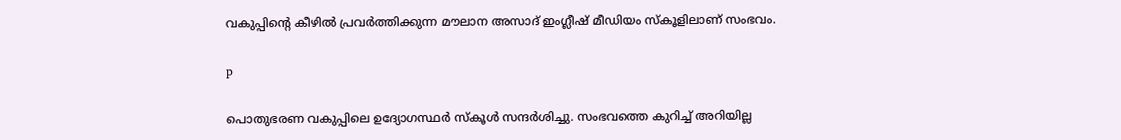വകുപ്പിന്റെ കീഴില്‍ പ്രവര്‍ത്തിക്കുന്ന മൗലാന അസാദ് ഇംഗ്ലീഷ് മീഡിയം സ്‌കൂളിലാണ് സംഭവം.

p

പൊതുഭരണ വകുപ്പിലെ ഉദ്യോഗസ്ഥര്‍ സ്‌കൂള്‍ സന്ദര്‍ശിച്ചു. സംഭവത്തെ കുറിച്ച് അറിയില്ല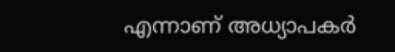എന്നാണ് അധ്യാപകര്‍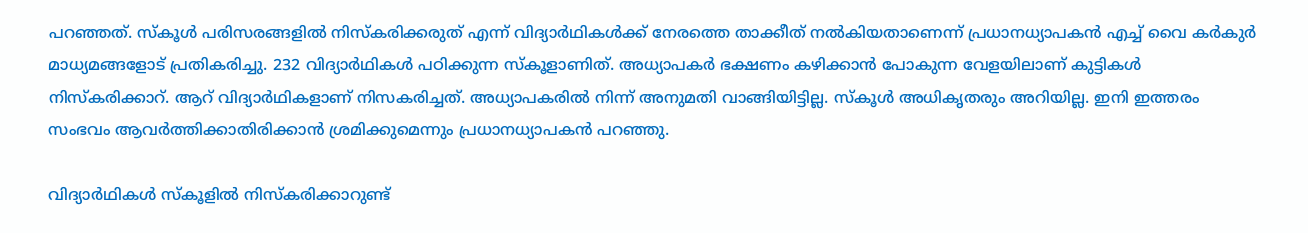പറഞ്ഞത്. സ്‌കൂള്‍ പരിസരങ്ങളില്‍ നിസ്‌കരിക്കരുത് എന്ന് വിദ്യാര്‍ഥികള്‍ക്ക് നേരത്തെ താക്കീത് നല്‍കിയതാണെന്ന് പ്രധാനധ്യാപകന്‍ എച്ച് വൈ കര്‍കുര്‍ മാധ്യമങ്ങളോട് പ്രതികരിച്ചു. 232 വിദ്യാര്‍ഥികള്‍ പഠിക്കുന്ന സ്‌കൂളാണിത്. അധ്യാപകര്‍ ഭക്ഷണം കഴിക്കാന്‍ പോകുന്ന വേളയിലാണ് കുട്ടികള്‍ നിസ്‌കരിക്കാറ്. ആറ് വിദ്യാര്‍ഥികളാണ് നിസകരിച്ചത്. അധ്യാപകരില്‍ നിന്ന് അനുമതി വാങ്ങിയിട്ടില്ല. സ്‌കൂള്‍ അധികൃതരും അറിയില്ല. ഇനി ഇത്തരം സംഭവം ആവര്‍ത്തിക്കാതിരിക്കാന്‍ ശ്രമിക്കുമെന്നും പ്രധാനധ്യാപകന്‍ പറഞ്ഞു.

വിദ്യാര്‍ഥികള്‍ സ്‌കൂളില്‍ നിസ്‌കരിക്കാറുണ്ട്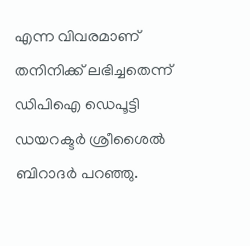എന്ന വിവരമാണ് തനിനിക്ക് ലഭിച്ചതെന്ന് ഡിപിഐ ഡെപൂട്ടി ഡയറക്ടര്‍ ശ്രീശൈല്‍ ബിറാദര്‍ പറഞ്ഞു.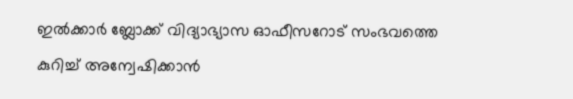ഇല്‍ക്കാര്‍ ബ്ലോക്ക് വിദ്യാഭ്യാസ ഓഫീസറോട് സംഭവത്തെ കുറിച്ച് അന്വേഷിക്കാന്‍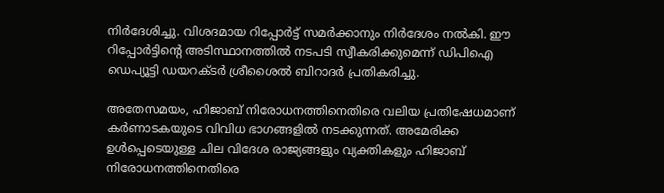നിര്‍ദേശിച്ചു. വിശദമായ റിപ്പോര്‍ട്ട് സമര്‍ക്കാനും നിര്‍ദേശം നല്‍കി. ഈ റിപ്പോര്‍ട്ടിന്റെ അടിസ്ഥാനത്തില്‍ നടപടി സ്വീകരിക്കുമെന്ന് ഡിപിഐ ഡെപ്യൂട്ടി ഡയറക്ടര്‍ ശ്രീശൈല്‍ ബിറാദര്‍ പ്രതികരിച്ചു.

അതേസമയം, ഹിജാബ് നിരോധനത്തിനെതിരെ വലിയ പ്രതിഷേധമാണ് കര്‍ണാടകയുടെ വിവിധ ഭാഗങ്ങളില്‍ നടക്കുന്നത്. അമേരിക്ക ഉള്‍പ്പെടെയുള്ള ചില വിദേശ രാജ്യങ്ങളും വ്യക്തികളും ഹിജാബ് നിരോധനത്തിനെതിരെ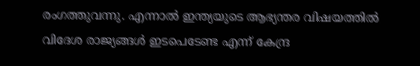രംഗത്തുവന്നു. എന്നാല്‍ ഇന്ത്യയുടെ ആഭ്യന്തര വിഷയത്തില്‍ വിദേശ രാജ്യങ്ങള്‍ ഇടപെടേണ്ട എന്ന് കേന്ദ്ര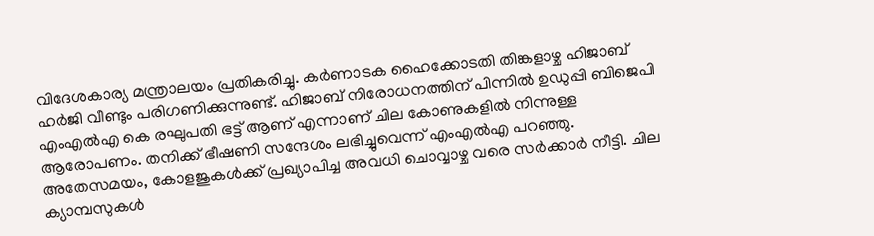വിദേശകാര്യ മന്ത്രാലയം പ്രതികരിച്ചു. കര്‍ണാടക ഹൈക്കോടതി തിങ്കളാഴ്ച ഹിജാബ് ഹര്‍ജി വീണ്ടും പരിഗണിക്കുന്നുണ്ട്. ഹിജാബ് നിരോധനത്തിന് പിന്നില്‍ ഉഡുപ്പി ബിജെപി എംഎല്‍എ കെ രഘുപതി ഭട്ട് ആണ് എന്നാണ് ചില കോണുകളില്‍ നിന്നുള്ള ആരോപണം. തനിക്ക് ഭീഷണി സന്ദേശം ലഭിച്ചുവെന്ന് എംഎല്‍എ പറഞ്ഞു. അതേസമയം, കോളജുകള്‍ക്ക് പ്രഖ്യാപിച്ച അവധി ചൊവ്വാഴ്ച വരെ സര്‍ക്കാര്‍ നീട്ടി. ചില ക്യാമ്പസുകള്‍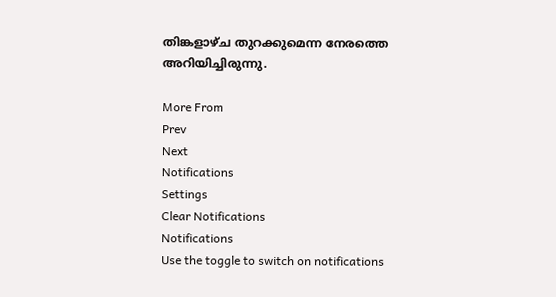തിങ്കളാഴ്ച തുറക്കുമെന്ന നേരത്തെ അറിയിച്ചിരുന്നു.

More From
Prev
Next
Notifications
Settings
Clear Notifications
Notifications
Use the toggle to switch on notifications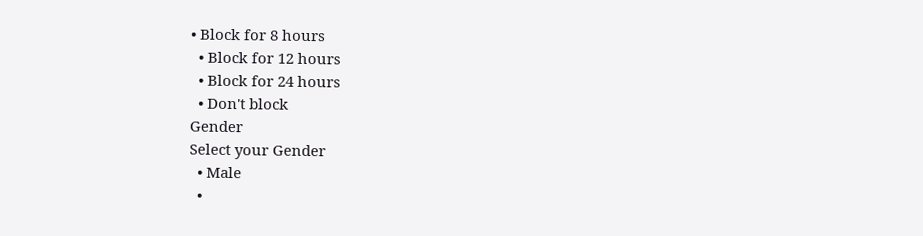• Block for 8 hours
  • Block for 12 hours
  • Block for 24 hours
  • Don't block
Gender
Select your Gender
  • Male
  •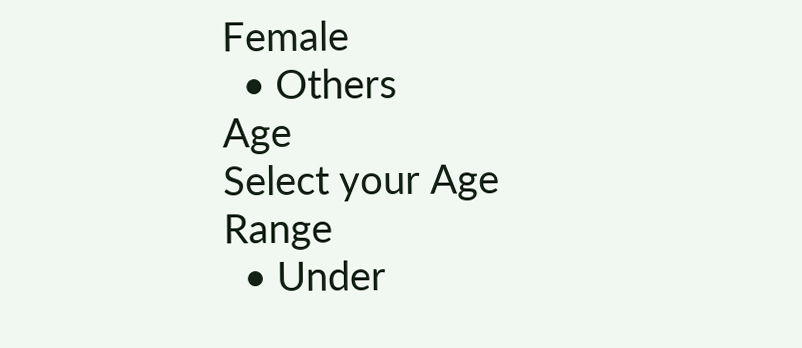Female
  • Others
Age
Select your Age Range
  • Under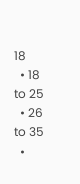18
  • 18 to 25
  • 26 to 35
  •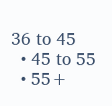36 to 45
  • 45 to 55
  • 55+